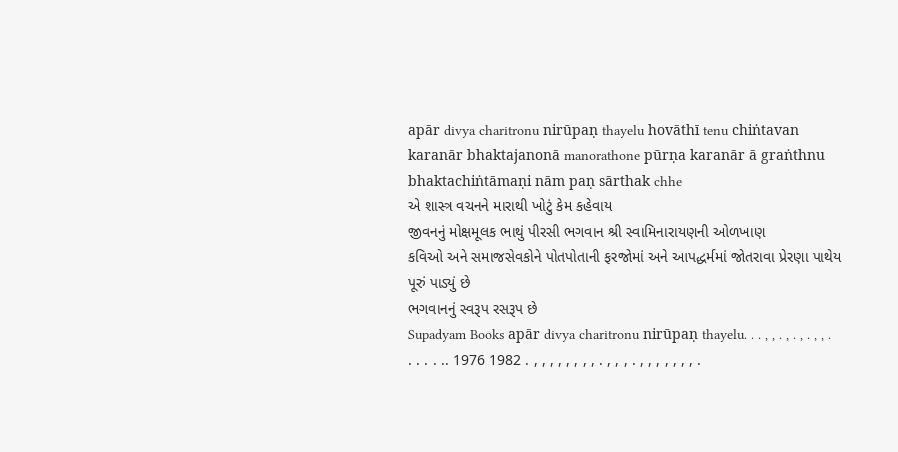apār divya charitronu nirūpaṇ thayelu hovāthī tenu chiṅtavan karanār bhaktajanonā manorathone pūrṇa karanār ā graṅthnu bhaktachiṅtāmaṇi nām paṇ sārthak chhe
એ શાસ્ત્ર વચનને મારાથી ખોટું કેમ કહેવાય
જીવનનું મોક્ષમૂલક ભાથું પીરસી ભગવાન શ્રી સ્વામિનારાયણની ઓળખાણ
કવિઓ અને સમાજસેવકોને પોતપોતાની ફરજોમાં અને આપદ્ધર્મમાં જોતરાવા પ્રેરણા પાથેય પૂરું પાડ્યું છે
ભગવાનનું સ્વરૂપ રસરૂપ છે
Supadyam Books apār divya charitronu nirūpaṇ thayelu. . . , , . , . , . , , . . . . . .. 1976 1982 . , , , , , , , , . , , , . , , , , , , , .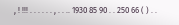, ! !!! . . . . . . , . . .. 1930 85 90 . . 250 66 ( ) . .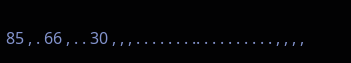85 , . 66 , . . 30 , , , . . . . . . . .. . . . . . . . . . , , , ,